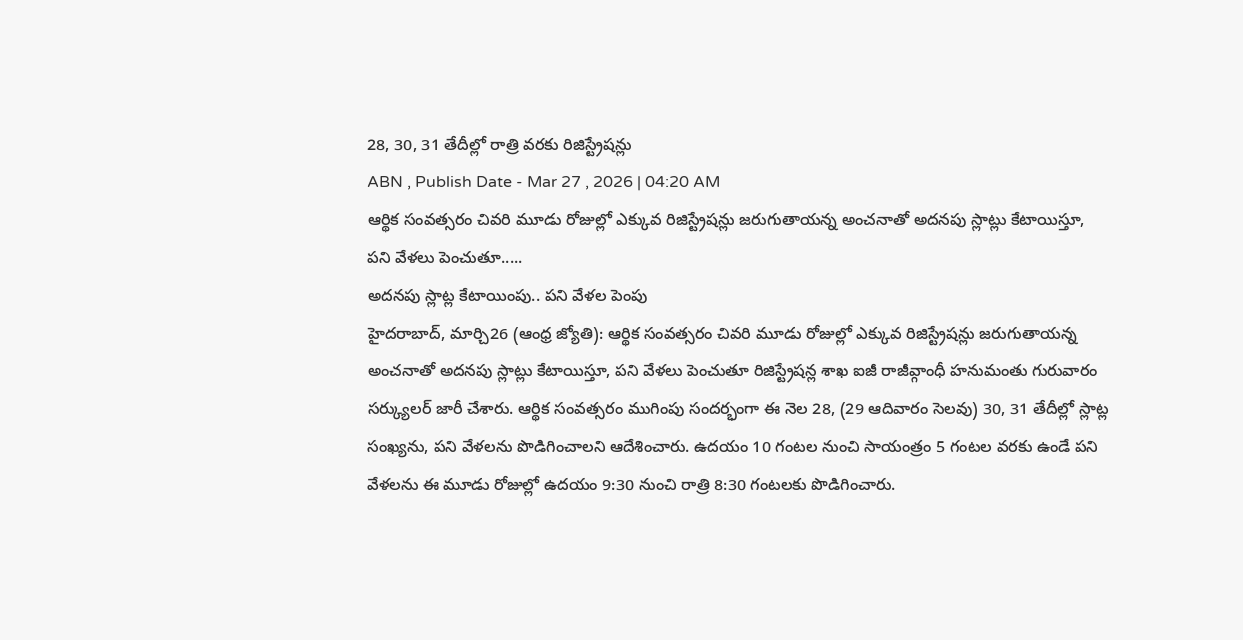28, 30, 31 తేదీల్లో రాత్రి వరకు రిజిస్ట్రేషన్లు
ABN , Publish Date - Mar 27 , 2026 | 04:20 AM
ఆర్థిక సంవత్సరం చివరి మూడు రోజుల్లో ఎక్కువ రిజిస్ట్రేషన్లు జరుగుతాయన్న అంచనాతో అదనపు స్లాట్లు కేటాయిస్తూ, పని వేళలు పెంచుతూ.....
అదనపు స్లాట్ల కేటాయింపు.. పని వేళల పెంపు
హైదరాబాద్, మార్చి26 (ఆంధ్ర జ్యోతి): ఆర్థిక సంవత్సరం చివరి మూడు రోజుల్లో ఎక్కువ రిజిస్ట్రేషన్లు జరుగుతాయన్న అంచనాతో అదనపు స్లాట్లు కేటాయిస్తూ, పని వేళలు పెంచుతూ రిజిస్ట్రేషన్ల శాఖ ఐజీ రాజీవ్గాంధీ హనుమంతు గురువారం సర్క్యులర్ జారీ చేశారు. ఆర్థిక సంవత్సరం ముగింపు సందర్భంగా ఈ నెల 28, (29 ఆదివారం సెలవు) 30, 31 తేదీల్లో స్లాట్ల సంఖ్యను, పని వేళలను పొడిగించాలని ఆదేశించారు. ఉదయం 10 గంటల నుంచి సాయంత్రం 5 గంటల వరకు ఉండే పని వేళలను ఈ మూడు రోజుల్లో ఉదయం 9:30 నుంచి రాత్రి 8:30 గంటలకు పొడిగించారు.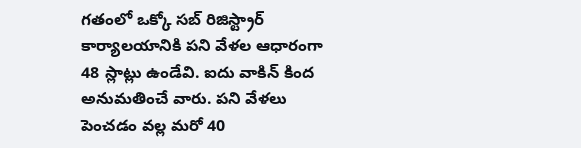గతంలో ఒక్కో సబ్ రిజిస్ట్రార్ కార్యాలయానికి పని వేళల ఆధారంగా 48 స్లాట్లు ఉండేవి. ఐదు వాకిన్ కింద అనుమతించే వారు. పని వేళలు పెంచడం వల్ల మరో 40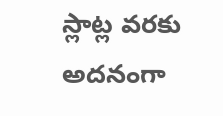స్లాట్ల వరకు అదనంగా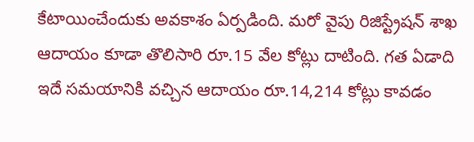కేటాయించేందుకు అవకాశం ఏర్పడింది. మరో వైపు రిజిస్ట్రేషన్ శాఖ ఆదాయం కూడా తొలిసారి రూ.15 వేల కోట్లు దాటింది. గత ఏడాది ఇదే సమయానికి వచ్చిన ఆదాయం రూ.14,214 కోట్లు కావడం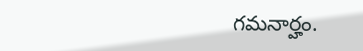గమనార్హం.